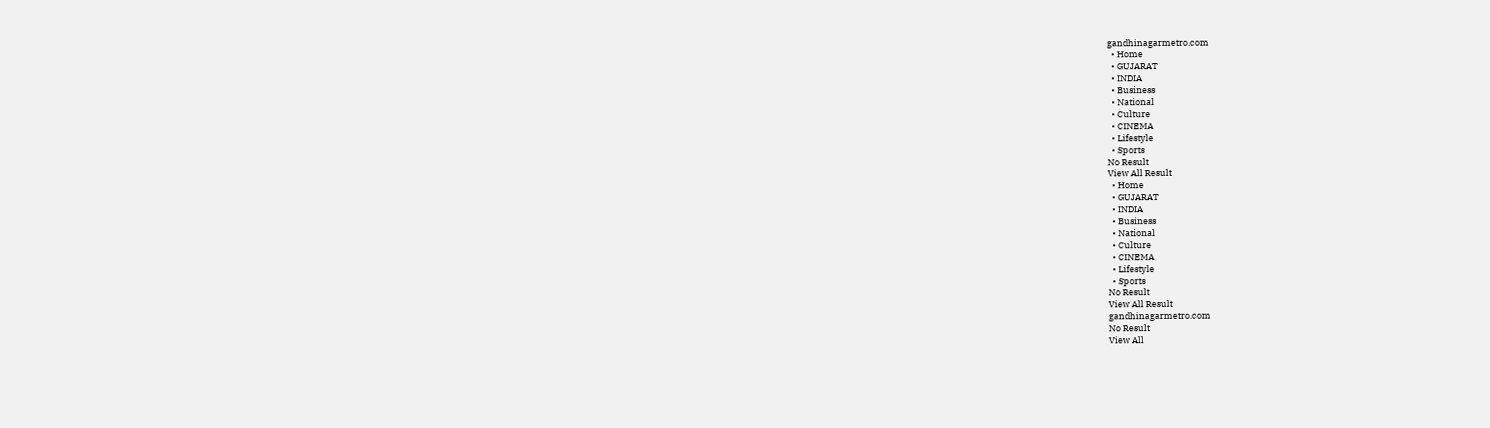gandhinagarmetro.com
  • Home
  • GUJARAT
  • INDIA
  • Business
  • National
  • Culture
  • CINEMA
  • Lifestyle
  • Sports
No Result
View All Result
  • Home
  • GUJARAT
  • INDIA
  • Business
  • National
  • Culture
  • CINEMA
  • Lifestyle
  • Sports
No Result
View All Result
gandhinagarmetro.com
No Result
View All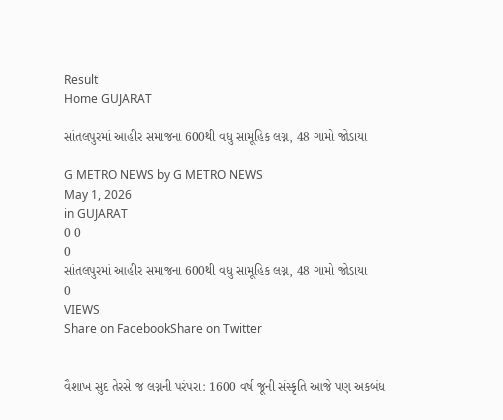Result
Home GUJARAT

સાંતલપુરમાં આહીર સમાજના 600થી વધુ સામૂહિક લગ્ન, 48 ગામો જોડાયા

G METRO NEWS by G METRO NEWS
May 1, 2026
in GUJARAT
0 0
0
સાંતલપુરમાં આહીર સમાજના 600થી વધુ સામૂહિક લગ્ન, 48 ગામો જોડાયા
0
VIEWS
Share on FacebookShare on Twitter


વૈશાખ સુદ તેરસે જ લગ્નની પરંપરા: 1600 વર્ષ જૂની સંસ્કૃતિ આજે પણ અકબંધ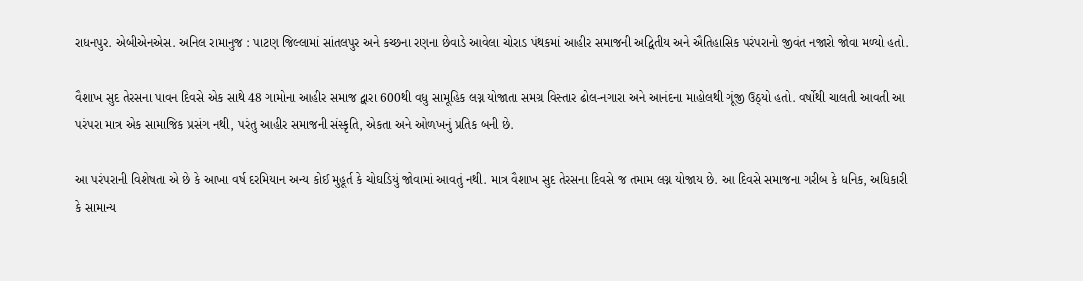રાધનપુર. એબીએનએસ. અનિલ રામાનુજ : પાટણ જિલ્લામાં સાંતલપુર અને કચ્છના રણના છેવાડે આવેલા ચોરાડ પંથકમાં આહીર સમાજની અદ્વિતીય અને ઐતિહાસિક પરંપરાનો જીવંત નજારો જોવા મળ્યો હતો.

વૈશાખ સુદ તેરસના પાવન દિવસે એક સાથે 48 ગામોના આહીર સમાજ દ્વારા 600થી વધુ સામૂહિક લગ્ન યોજાતા સમગ્ર વિસ્તાર ઢોલ-નગારા અને આનંદના માહોલથી ગૂંજી ઉઠ્યો હતો. વર્ષોથી ચાલતી આવતી આ પરંપરા માત્ર એક સામાજિક પ્રસંગ નથી, પરંતુ આહીર સમાજની સંસ્કૃતિ, એકતા અને ઓળખનું પ્રતિક બની છે.

આ પરંપરાની વિશેષતા એ છે કે આખા વર્ષ દરમિયાન અન્ય કોઈ મુહૂર્ત કે ચોઘડિયું જોવામાં આવતું નથી. માત્ર વૈશાખ સુદ તેરસના દિવસે જ તમામ લગ્ન યોજાય છે. આ દિવસે સમાજના ગરીબ કે ધનિક, અધિકારી કે સામાન્ય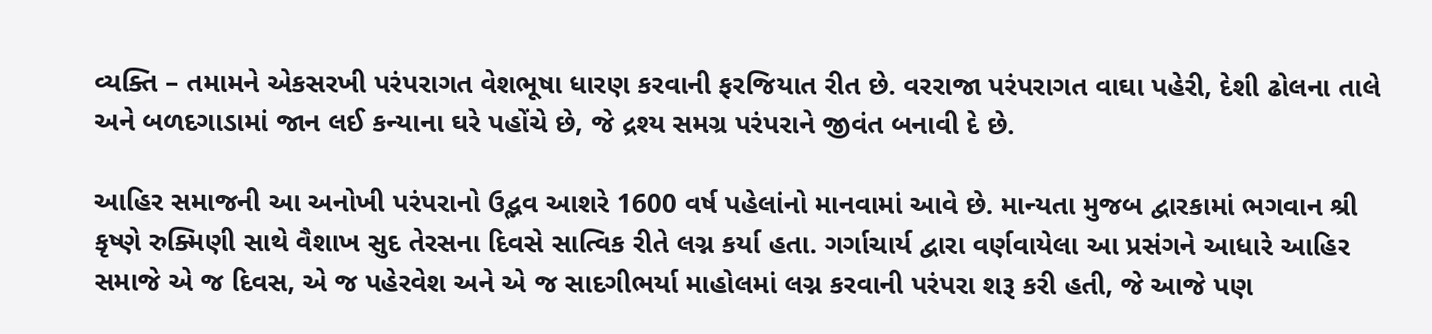વ્યક્તિ – તમામને એકસરખી પરંપરાગત વેશભૂષા ધારણ કરવાની ફરજિયાત રીત છે. વરરાજા પરંપરાગત વાઘા પહેરી, દેશી ઢોલના તાલે અને બળદગાડામાં જાન લઈ કન્યાના ઘરે પહોંચે છે, જે દ્રશ્ય સમગ્ર પરંપરાને જીવંત બનાવી દે છે.

આહિર સમાજની આ અનોખી પરંપરાનો ઉદ્ભવ આશરે 1600 વર્ષ પહેલાંનો માનવામાં આવે છે. માન્યતા મુજબ દ્વારકામાં ભગવાન શ્રી કૃષ્ણે રુક્મિણી સાથે વૈશાખ સુદ તેરસના દિવસે સાત્વિક રીતે લગ્ન કર્યા હતા. ગર્ગાચાર્ય દ્વારા વર્ણવાયેલા આ પ્રસંગને આધારે આહિર સમાજે એ જ દિવસ, એ જ પહેરવેશ અને એ જ સાદગીભર્યા માહોલમાં લગ્ન કરવાની પરંપરા શરૂ કરી હતી, જે આજે પણ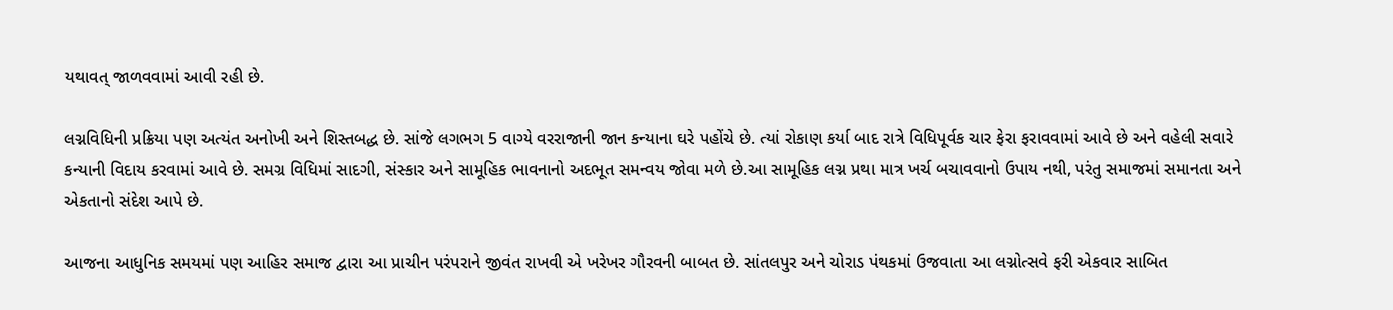યથાવત્ જાળવવામાં આવી રહી છે.

લગ્નવિધિની પ્રક્રિયા પણ અત્યંત અનોખી અને શિસ્તબદ્ધ છે. સાંજે લગભગ 5 વાગ્યે વરરાજાની જાન કન્યાના ઘરે પહોંચે છે. ત્યાં રોકાણ કર્યા બાદ રાત્રે વિધિપૂર્વક ચાર ફેરા ફરાવવામાં આવે છે અને વહેલી સવારે કન્યાની વિદાય કરવામાં આવે છે. સમગ્ર વિધિમાં સાદગી, સંસ્કાર અને સામૂહિક ભાવનાનો અદભૂત સમન્વય જોવા મળે છે.આ સામૂહિક લગ્ન પ્રથા માત્ર ખર્ચ બચાવવાનો ઉપાય નથી, પરંતુ સમાજમાં સમાનતા અને એકતાનો સંદેશ આપે છે.

આજના આધુનિક સમયમાં પણ આહિર સમાજ દ્વારા આ પ્રાચીન પરંપરાને જીવંત રાખવી એ ખરેખર ગૌરવની બાબત છે. સાંતલપુર અને ચોરાડ પંથકમાં ઉજવાતા આ લગ્નોત્સવે ફરી એકવાર સાબિત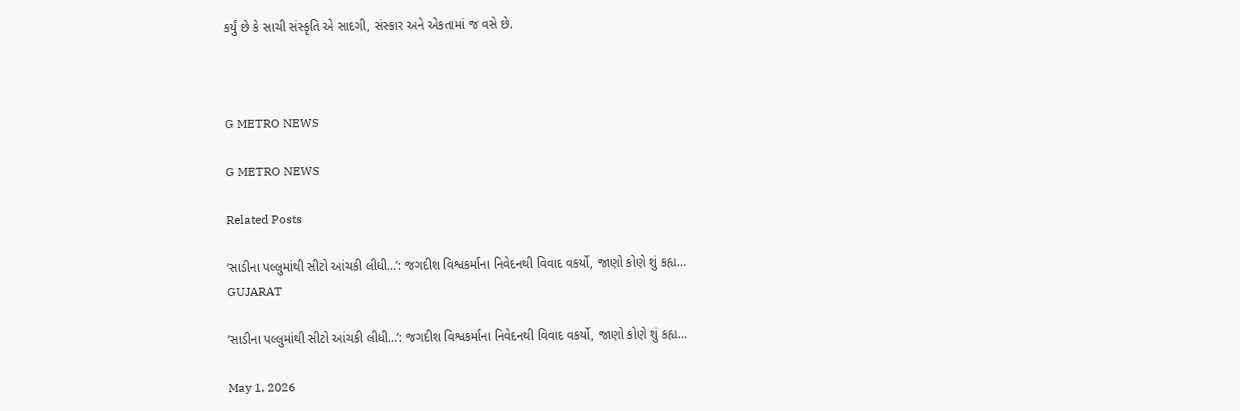કર્યું છે કે સાચી સંસ્કૃતિ એ સાદગી, સંસ્કાર અને એકતામાં જ વસે છે.



G METRO NEWS

G METRO NEWS

Related Posts

‘સાડીના પલ્લુમાંથી સીટો આંચકી લીધી…’: જગદીશ વિશ્વકર્માના નિવેદનથી વિવાદ વકર્યો, જાણો કોણે શું કહ્ય…
GUJARAT

‘સાડીના પલ્લુમાંથી સીટો આંચકી લીધી…’: જગદીશ વિશ્વકર્માના નિવેદનથી વિવાદ વકર્યો, જાણો કોણે શું કહ્ય…

May 1, 2026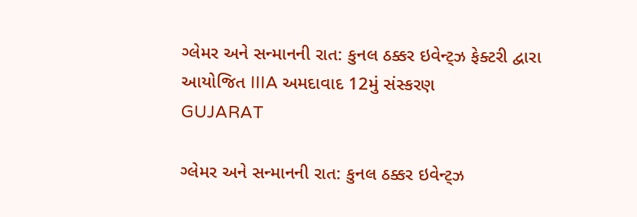ગ્લેમર અને સન્માનની રાત: કુનલ ઠક્કર ઇવેન્ટ્ઝ ફેક્ટરી દ્વારા આયોજિત IIIA અમદાવાદ 12મું સંસ્કરણ
GUJARAT

ગ્લેમર અને સન્માનની રાત: કુનલ ઠક્કર ઇવેન્ટ્ઝ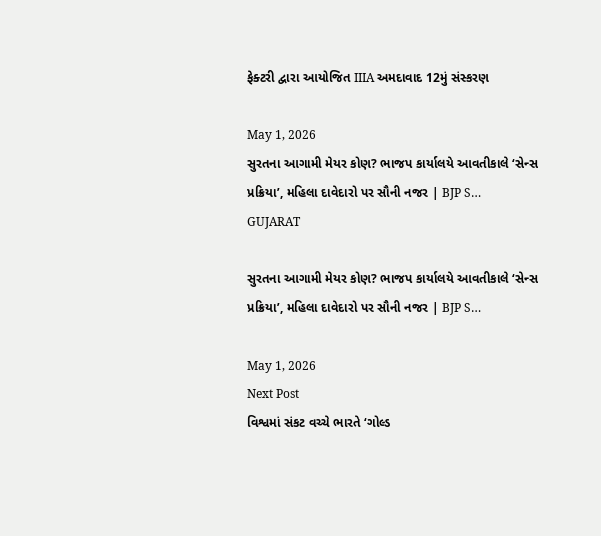ફેક્ટરી દ્વારા આયોજિત IIIA અમદાવાદ 12મું સંસ્કરણ

May 1, 2026
સુરતના આગામી મેયર કોણ? ભાજપ કાર્યાલયે આવતીકાલે ‘સેન્સ પ્રક્રિયા’, મહિલા દાવેદારો પર સૌની નજર | BJP S…
GUJARAT

સુરતના આગામી મેયર કોણ? ભાજપ કાર્યાલયે આવતીકાલે ‘સેન્સ પ્રક્રિયા’, મહિલા દાવેદારો પર સૌની નજર | BJP S…

May 1, 2026
Next Post
વિશ્વમાં સંકટ વચ્ચે ભારતે ‘ગોલ્ડ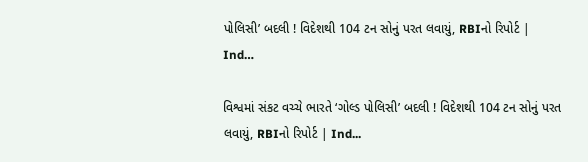પોલિસી’ બદલી ! વિદેશથી 104 ટન સોનું પરત લવાયું, RBIનો રિપોર્ટ | Ind…

વિશ્વમાં સંકટ વચ્ચે ભારતે ‘ગોલ્ડ પોલિસી’ બદલી ! વિદેશથી 104 ટન સોનું પરત લવાયું, RBIનો રિપોર્ટ | Ind...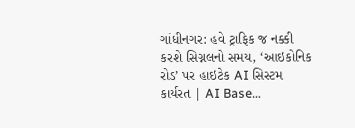ગાંધીનગર: હવે ટ્રાફિક જ નક્કી કરશે સિગ્નલનો સમય, ‘આઇકોનિક રોડ’ પર હાઇટેક AI સિસ્ટમ કાર્યરત | AI Base…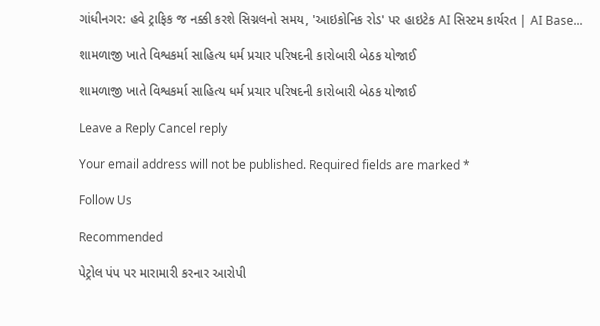ગાંધીનગર: હવે ટ્રાફિક જ નક્કી કરશે સિગ્નલનો સમય, 'આઇકોનિક રોડ' પર હાઇટેક AI સિસ્ટમ કાર્યરત | AI Base...

શામળાજી ખાતે વિશ્વકર્મા સાહિત્ય ધર્મ પ્રચાર પરિષદની કારોબારી બેઠક યોજાઈ

શામળાજી ખાતે વિશ્વકર્મા સાહિત્ય ધર્મ પ્રચાર પરિષદની કારોબારી બેઠક યોજાઈ

Leave a Reply Cancel reply

Your email address will not be published. Required fields are marked *

Follow Us

Recommended

પેટ્રોલ પંપ પર મારામારી કરનાર આરોપી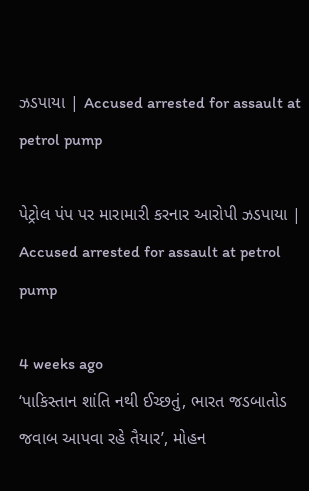ઝડપાયા | Accused arrested for assault at petrol pump

પેટ્રોલ પંપ પર મારામારી કરનાર આરોપી ઝડપાયા | Accused arrested for assault at petrol pump

4 weeks ago
‘પાકિસ્તાન શાંતિ નથી ઈચ્છતું, ભારત જડબાતોડ જવાબ આપવા રહે તૈયાર’, મોહન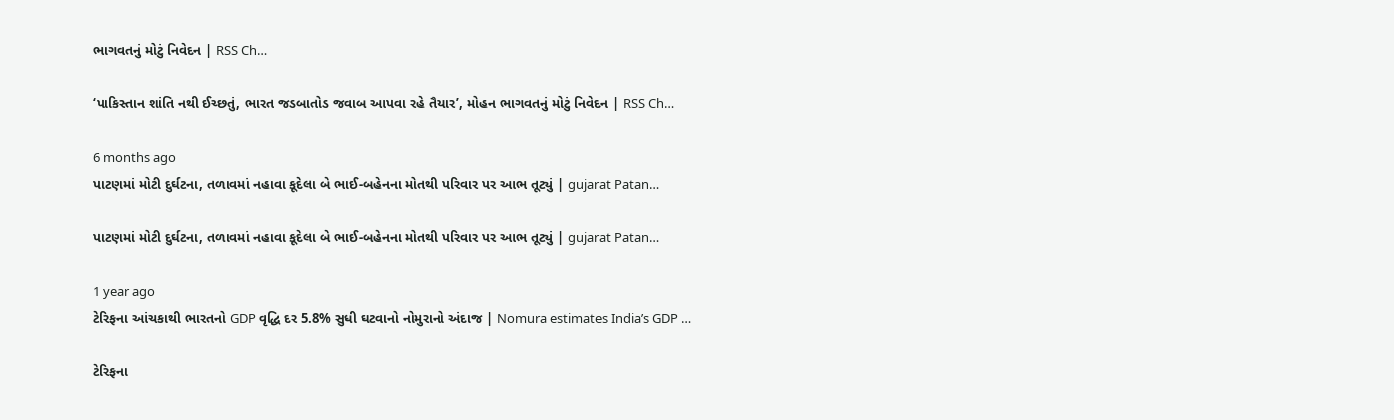ભાગવતનું મોટું નિવેદન | RSS Ch…

‘પાકિસ્તાન શાંતિ નથી ઈચ્છતું, ભારત જડબાતોડ જવાબ આપવા રહે તૈયાર’, મોહન ભાગવતનું મોટું નિવેદન | RSS Ch…

6 months ago
પાટણમાં મોટી દુર્ઘટના, તળાવમાં નહાવા કૂદેલા બે ભાઈ-બહેનના મોતથી પરિવાર પર આભ તૂટ્યું | gujarat Patan…

પાટણમાં મોટી દુર્ઘટના, તળાવમાં નહાવા કૂદેલા બે ભાઈ-બહેનના મોતથી પરિવાર પર આભ તૂટ્યું | gujarat Patan…

1 year ago
ટેરિફના આંચકાથી ભારતનો GDP વૃદ્ધિ દર 5.8% સુધી ઘટવાનો નોમુરાનો અંદાજ | Nomura estimates India’s GDP …

ટેરિફના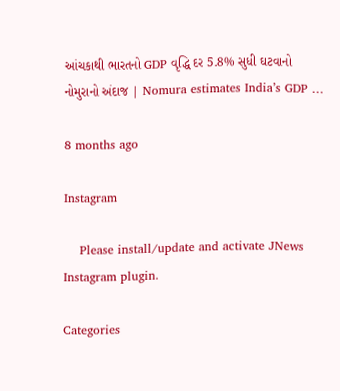આંચકાથી ભારતનો GDP વૃદ્ધિ દર 5.8% સુધી ઘટવાનો નોમુરાનો અંદાજ | Nomura estimates India’s GDP …

8 months ago

Instagram

    Please install/update and activate JNews Instagram plugin.

Categories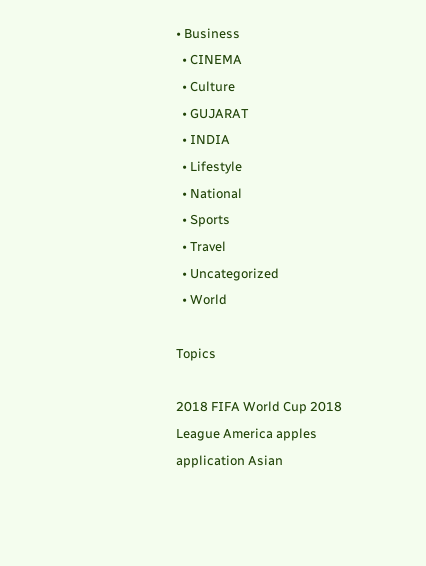• Business
  • CINEMA
  • Culture
  • GUJARAT
  • INDIA
  • Lifestyle
  • National
  • Sports
  • Travel
  • Uncategorized
  • World

Topics

2018 FIFA World Cup 2018 League America apples application Asian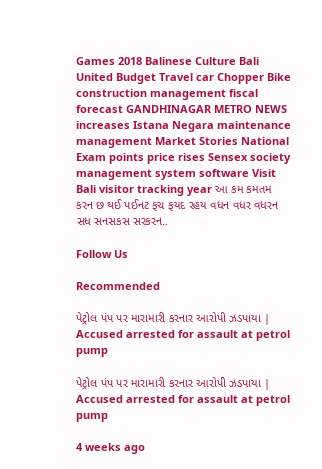Games 2018 Balinese Culture Bali United Budget Travel car Chopper Bike construction management fiscal forecast GANDHINAGAR METRO NEWS increases Istana Negara maintenance management Market Stories National Exam points price rises Sensex society management system software Visit Bali visitor tracking year આ કમ કમતમ કરન છ થઈ પઈનટ ફચ ફયદ રહય વધન વધર વધરન સધ સનસકસ સરકરન..

Follow Us

Recommended

પેટ્રોલ પંપ પર મારામારી કરનાર આરોપી ઝડપાયા | Accused arrested for assault at petrol pump

પેટ્રોલ પંપ પર મારામારી કરનાર આરોપી ઝડપાયા | Accused arrested for assault at petrol pump

4 weeks ago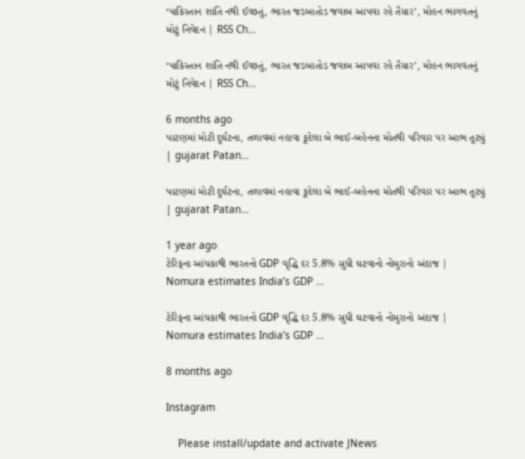‘પાકિસ્તાન શાંતિ નથી ઈચ્છતું, ભારત જડબાતોડ જવાબ આપવા રહે તૈયાર’, મોહન ભાગવતનું મોટું નિવેદન | RSS Ch…

‘પાકિસ્તાન શાંતિ નથી ઈચ્છતું, ભારત જડબાતોડ જવાબ આપવા રહે તૈયાર’, મોહન ભાગવતનું મોટું નિવેદન | RSS Ch…

6 months ago
પાટણમાં મોટી દુર્ઘટના, તળાવમાં નહાવા કૂદેલા બે ભાઈ-બહેનના મોતથી પરિવાર પર આભ તૂટ્યું | gujarat Patan…

પાટણમાં મોટી દુર્ઘટના, તળાવમાં નહાવા કૂદેલા બે ભાઈ-બહેનના મોતથી પરિવાર પર આભ તૂટ્યું | gujarat Patan…

1 year ago
ટેરિફના આંચકાથી ભારતનો GDP વૃદ્ધિ દર 5.8% સુધી ઘટવાનો નોમુરાનો અંદાજ | Nomura estimates India’s GDP …

ટેરિફના આંચકાથી ભારતનો GDP વૃદ્ધિ દર 5.8% સુધી ઘટવાનો નોમુરાનો અંદાજ | Nomura estimates India’s GDP …

8 months ago

Instagram

    Please install/update and activate JNews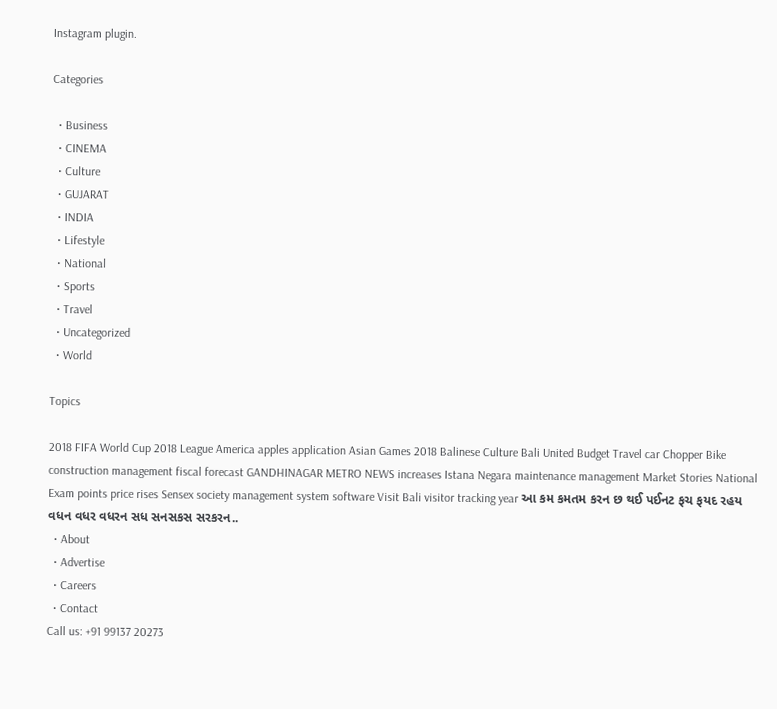Instagram plugin.

Categories

  • Business
  • CINEMA
  • Culture
  • GUJARAT
  • INDIA
  • Lifestyle
  • National
  • Sports
  • Travel
  • Uncategorized
  • World

Topics

2018 FIFA World Cup 2018 League America apples application Asian Games 2018 Balinese Culture Bali United Budget Travel car Chopper Bike construction management fiscal forecast GANDHINAGAR METRO NEWS increases Istana Negara maintenance management Market Stories National Exam points price rises Sensex society management system software Visit Bali visitor tracking year આ કમ કમતમ કરન છ થઈ પઈનટ ફચ ફયદ રહય વધન વધર વધરન સધ સનસકસ સરકરન..
  • About
  • Advertise
  • Careers
  • Contact
Call us: +91 99137 20273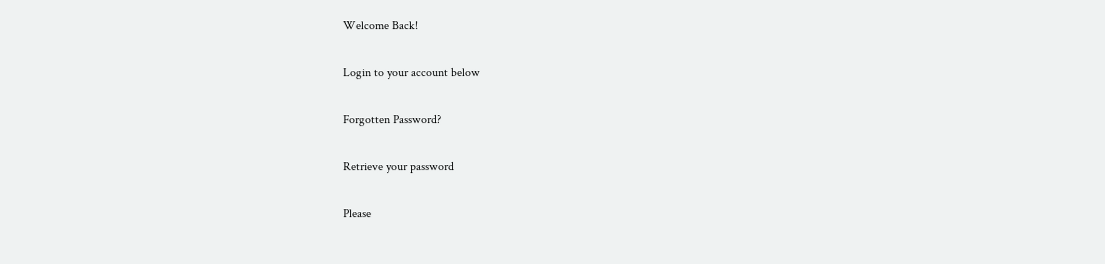Welcome Back!

Login to your account below

Forgotten Password?

Retrieve your password

Please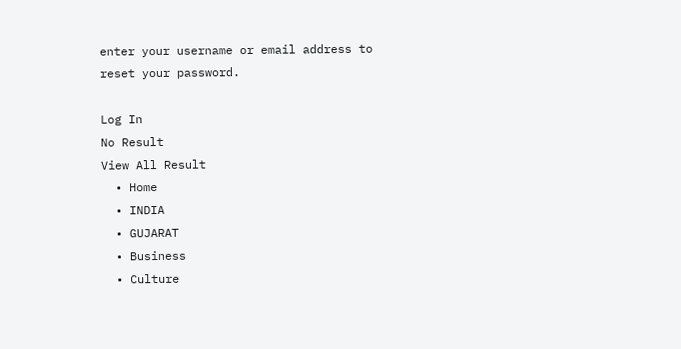enter your username or email address to reset your password.

Log In
No Result
View All Result
  • Home
  • INDIA
  • GUJARAT
  • Business
  • Culture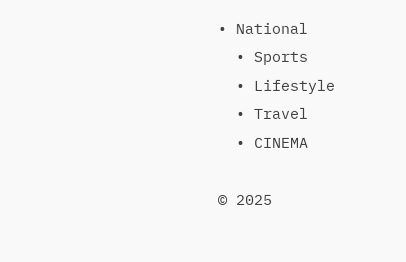• National
  • Sports
  • Lifestyle
  • Travel
  • CINEMA

© 2025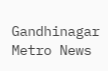Gandhinagar Metro News